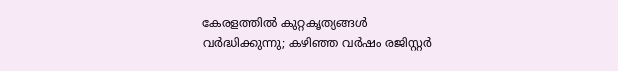കേരളത്തിൽ കുറ്റകൃത്യങ്ങൾ വർദ്ധിക്കുന്നു; കഴിഞ്ഞ വർഷം രജിസ്റ്റർ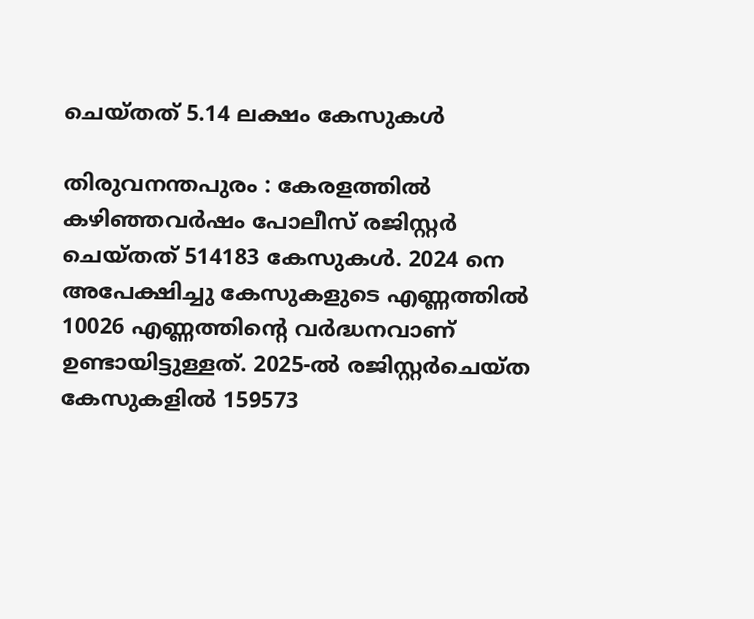ചെയ്തത് 5.14 ലക്ഷം കേസുകൾ

തിരുവനന്തപുരം : കേരളത്തിൽ കഴിഞ്ഞവർഷം പോലീസ് രജിസ്റ്റർ ചെയ്തത് 514183 കേസുകൾ. 2024 നെ അപേക്ഷിച്ചു കേസുകളുടെ എണ്ണത്തിൽ 10026 എണ്ണത്തിന്റെ വർദ്ധനവാണ് ഉണ്ടായിട്ടുള്ളത്. 2025-ൽ രജിസ്റ്റർചെയ്ത കേസുകളിൽ 159573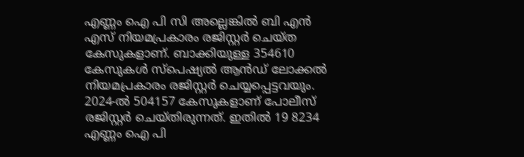എണ്ണം ഐ പി സി അല്ലെങ്കിൽ ബി എൻ എസ് നിയമപ്രകാരം രജിസ്റ്റർ ചെയ്ത കേസുകളാണ്. ബാക്കിയുള്ള 354610 കേസുകൾ സ്പെഷ്യൽ ആൻഡ് ലോക്കൽ നിയമപ്രകാരം രജിസ്റ്റർ ചെയ്യപ്പെട്ടവയും. 2024-ൽ 504157 കേസുകളാണ് പോലീസ് രജിസ്റ്റർ ചെയ്തിരുന്നത്. ഇതിൽ 19 8234 എണ്ണം ഐ പി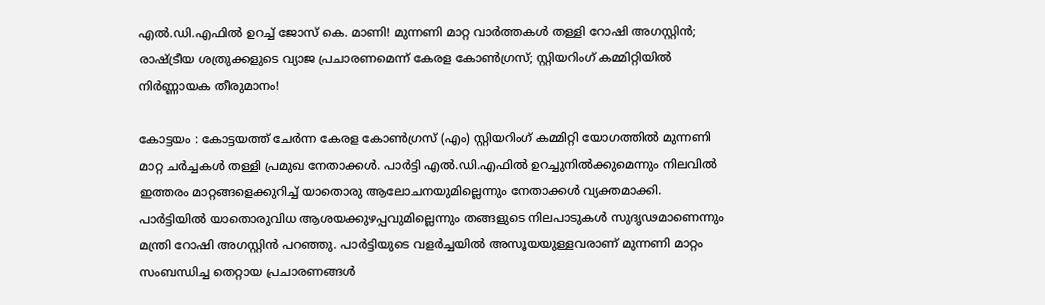എൽ.ഡി.എഫിൽ ഉറച്ച് ജോസ് കെ. മാണി! മുന്നണി മാറ്റ വാർത്തകൾ തള്ളി റോഷി അഗസ്റ്റിൻ; രാഷ്ട്രീയ ശത്രുക്കളുടെ വ്യാജ പ്രചാരണമെന്ന് കേരള കോൺഗ്രസ്; സ്റ്റിയറിംഗ് കമ്മിറ്റിയിൽ നിർണ്ണായക തീരുമാനം!

കോട്ടയം : കോട്ടയത്ത് ചേര്‍ന്ന കേരള കോണ്‍ഗ്രസ് (എം) സ്റ്റിയറിംഗ് കമ്മിറ്റി യോഗത്തില്‍ മുന്നണി മാറ്റ ചര്‍ച്ചകള്‍ തള്ളി പ്രമുഖ നേതാക്കള്‍. പാര്‍ട്ടി എല്‍.ഡി.എഫില്‍ ഉറച്ചുനില്‍ക്കുമെന്നും നിലവില്‍ ഇത്തരം മാറ്റങ്ങളെക്കുറിച്ച് യാതൊരു ആലോചനയുമില്ലെന്നും നേതാക്കള്‍ വ്യക്തമാക്കി. പാര്‍ട്ടിയില്‍ യാതൊരുവിധ ആശയക്കുഴപ്പവുമില്ലെന്നും തങ്ങളുടെ നിലപാടുകള്‍ സുദൃഢമാണെന്നും മന്ത്രി റോഷി അഗസ്റ്റിന്‍ പറഞ്ഞു. പാര്‍ട്ടിയുടെ വളര്‍ച്ചയില്‍ അസൂയയുള്ളവരാണ് മുന്നണി മാറ്റം സംബന്ധിച്ച തെറ്റായ പ്രചാരണങ്ങള്‍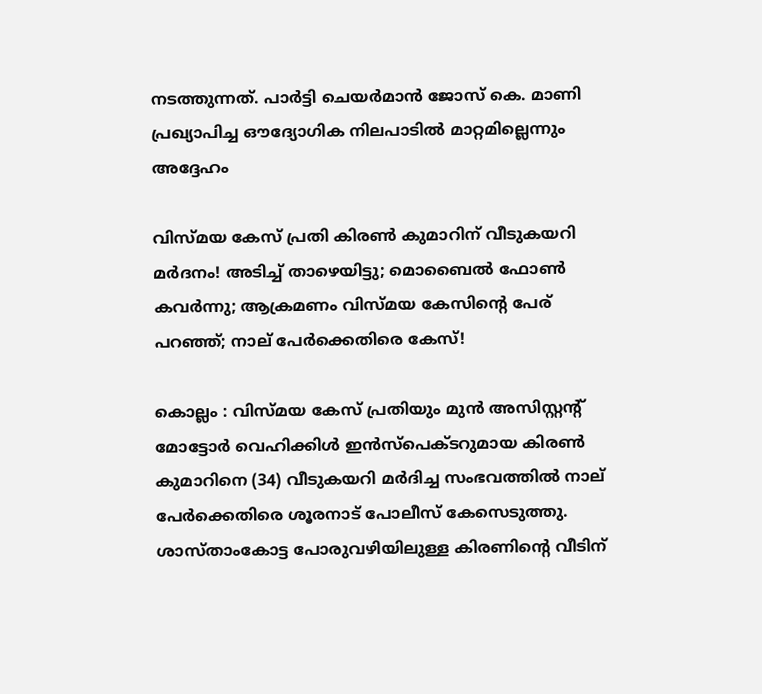നടത്തുന്നത്. പാര്‍ട്ടി ചെയര്‍മാന്‍ ജോസ് കെ. മാണി പ്രഖ്യാപിച്ച ഔദ്യോഗിക നിലപാടില്‍ മാറ്റമില്ലെന്നും അദ്ദേഹം

വിസ്മയ കേസ് പ്രതി കിരൺ കുമാറിന് വീടുകയറി മർദനം! അടിച്ച് താഴെയിട്ടു; മൊബൈൽ ഫോൺ കവർന്നു; ആക്രമണം വിസ്മയ കേസിന്റെ പേര് പറഞ്ഞ്; നാല് പേർക്കെതിരെ കേസ്!

കൊല്ലം : വിസ്മയ കേസ് പ്രതിയും മുന്‍ അസിസ്റ്റന്റ് മോട്ടോര്‍ വെഹിക്കിള്‍ ഇന്‍സ്‌പെക്ടറുമായ കിരണ്‍ കുമാറിനെ (34) വീടുകയറി മര്‍ദിച്ച സംഭവത്തില്‍ നാല് പേര്‍ക്കെതിരെ ശൂരനാട് പോലീസ് കേസെടുത്തു. ശാസ്താംകോട്ട പോരുവഴിയിലുള്ള കിരണിന്റെ വീടിന്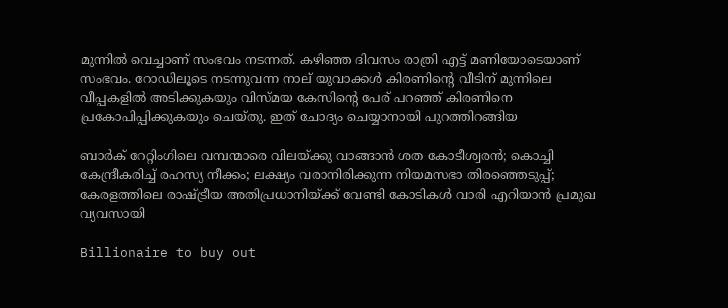മുന്നില്‍ വെച്ചാണ് സംഭവം നടന്നത്. കഴിഞ്ഞ ദിവസം രാത്രി എട്ട് മണിയോടെയാണ് സംഭവം. റോഡിലൂടെ നടന്നുവന്ന നാല് യുവാക്കള്‍ കിരണിന്റെ വീടിന് മുന്നിലെ വീപ്പകളില്‍ അടിക്കുകയും വിസ്മയ കേസിന്റെ പേര് പറഞ്ഞ് കിരണിനെ പ്രകോപിപ്പിക്കുകയും ചെയ്തു. ഇത് ചോദ്യം ചെയ്യാനായി പുറത്തിറങ്ങിയ

ബാര്‍ക് റേറ്റിംഗിലെ വമ്പന്മാരെ വിലയ്ക്കു വാങ്ങാന്‍ ശത കോടീശ്വരന്‍; കൊച്ചി കേന്ദ്രീകരിച്ച് രഹസ്യ നീക്കം; ലക്ഷ്യം വരാനിരിക്കുന്ന നിയമസഭാ തിരഞ്ഞെടുപ്പ്; കേരളത്തിലെ രാഷ്ട്രീയ അതിപ്രധാനിയ്ക്ക് വേണ്ടി കോടികള്‍ വാരി എറിയാന്‍ പ്രമുഖ വ്യവസായി

Billionaire to buy out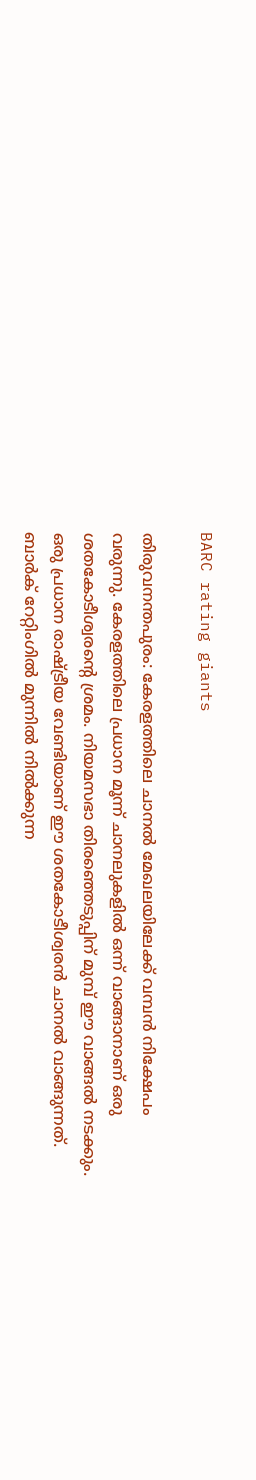BARC rating giants

തിരുവനന്തപുരം: കേരളത്തിലെ ചാനല്‍ മേഖലയിലേക്ക് വമ്പന്‍ നിക്ഷേപം വരുന്നു. കേരളത്തിലെ പ്രധാന മൂന്ന് ചാനലുകളില്‍ ഒന്ന് വാങ്ങാനാണ് ഒരു ശതകോടീശ്വരന്റെ ശ്രമം. നിയമസഭാ തിരഞ്ഞെടുപ്പിന് മുമ്പ് ഈ വാങ്ങല്‍ നടക്കും. ഒരു പ്രധാന രാഷ്ട്രീയ വേണ്ടിയാണ് ഈ ശതകോടീശ്വരന്‍ ചാനല്‍ വാങ്ങുന്നത്. ബാര്‍ക് റേറ്റിംഗില്‍ മുന്നില്‍ നില്‍ക്കുന്ന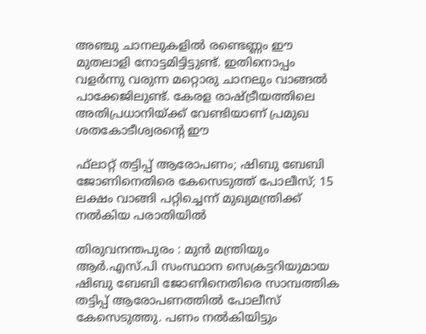അഞ്ചു ചാനലുകളില്‍ രണ്ടെണ്ണം ഈ മുതലാളി നോട്ടമിട്ടിട്ടുണ്ട്. ഇതിനൊപ്പം വളര്‍ന്നു വരുന്ന മറ്റൊരു ചാനലും വാങ്ങല്‍ പാക്കേജിലുണ്ട്. കേരള രാഷ്ട്രീയത്തിലെ അതിപ്രധാനിയ്ക്ക് വേണ്ടിയാണ് പ്രമുഖ ശതകോടീശ്വരന്റെ ഈ

ഫ്‌ലാറ്റ് തട്ടിപ്പ് ആരോപണം; ഷിബു ബേബി ജോണിനെതിരെ കേസെടുത്ത് പോലീസ്; 15 ലക്ഷം വാങ്ങി പറ്റിച്ചെന്ന് മുഖ്യമന്ത്രിക്ക് നല്‍കിയ പരാതിയില്‍

തിരുവനന്തപുരം : മുന്‍ മന്ത്രിയും ആര്‍.എസ്.പി സംസ്ഥാന സെക്രട്ടറിയുമായ ഷിബു ബേബി ജോണിനെതിരെ സാമ്പത്തിക തട്ടിപ്പ് ആരോപണത്തില്‍ പോലീസ് കേസെടുത്തു. പണം നല്‍കിയിട്ടും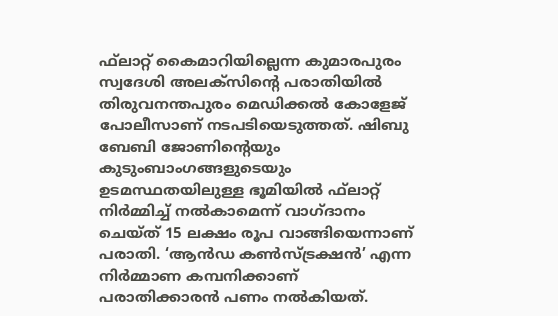ഫ്‌ലാറ്റ് കൈമാറിയില്ലെന്ന കുമാരപുരം സ്വദേശി അലക്‌സിന്റെ പരാതിയില്‍ തിരുവനന്തപുരം മെഡിക്കല്‍ കോളേജ് പോലീസാണ് നടപടിയെടുത്തത്. ഷിബു ബേബി ജോണിന്റെയും കുടുംബാംഗങ്ങളുടെയും ഉടമസ്ഥതയിലുള്ള ഭൂമിയില്‍ ഫ്‌ലാറ്റ് നിര്‍മ്മിച്ച് നല്‍കാമെന്ന് വാഗ്ദാനം ചെയ്ത് 15 ലക്ഷം രൂപ വാങ്ങിയെന്നാണ് പരാതി. ‘ആന്‍ഡ കണ്‍സ്ട്രക്ഷന്‍’ എന്ന നിര്‍മ്മാണ കമ്പനിക്കാണ് പരാതിക്കാരന്‍ പണം നല്‍കിയത്.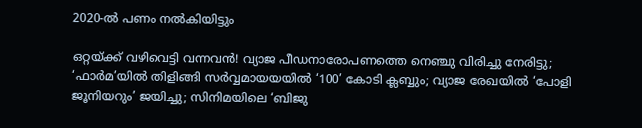2020-ല്‍ പണം നല്‍കിയിട്ടും

ഒറ്റയ്ക്ക് വഴിവെട്ടി വന്നവന്‍! വ്യാജ പീഡനാരോപണത്തെ നെഞ്ചു വിരിച്ചു നേരിട്ടു; ‘ഫാര്‍മ’യില്‍ തിളിങ്ങി സര്‍വ്വമായയയില്‍ ‘100’ കോടി ക്ലബ്ബും; വ്യാജ രേഖയില്‍ ‘പോളി ജൂനിയറും’ ജയിച്ചു; സിനിമയിലെ ‘ബിജു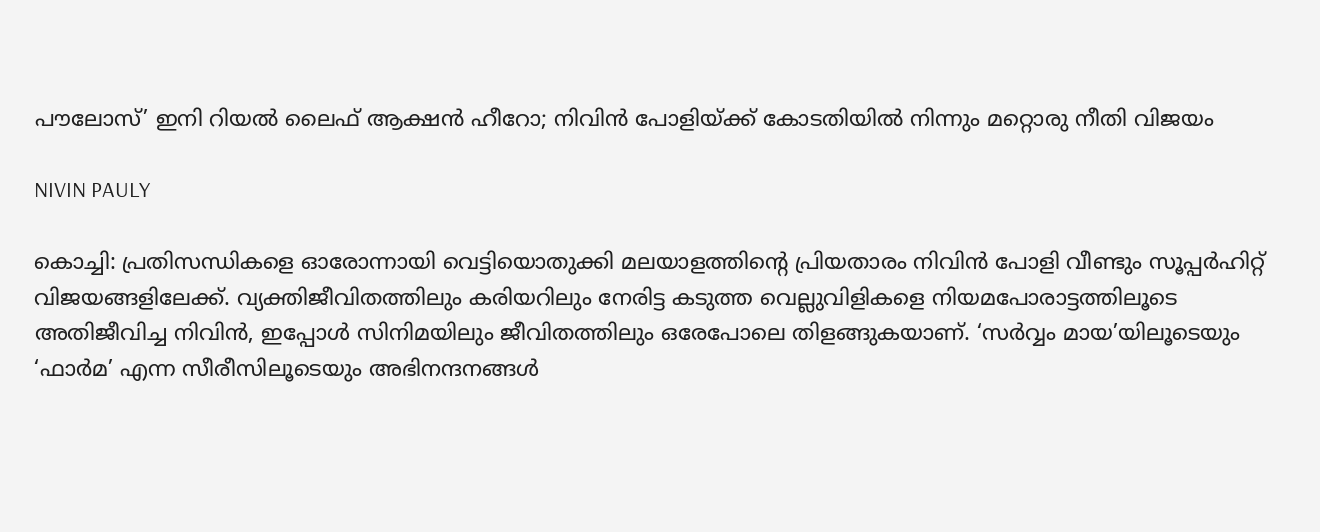പൗലോസ്’ ഇനി റിയല്‍ ലൈഫ് ആക്ഷന്‍ ഹീറോ; നിവിന്‍ പോളിയ്ക്ക് കോടതിയില്‍ നിന്നും മറ്റൊരു നീതി വിജയം

NIVIN PAULY

കൊച്ചി: പ്രതിസന്ധികളെ ഓരോന്നായി വെട്ടിയൊതുക്കി മലയാളത്തിന്റെ പ്രിയതാരം നിവിന്‍ പോളി വീണ്ടും സൂപ്പര്‍ഹിറ്റ് വിജയങ്ങളിലേക്ക്. വ്യക്തിജീവിതത്തിലും കരിയറിലും നേരിട്ട കടുത്ത വെല്ലുവിളികളെ നിയമപോരാട്ടത്തിലൂടെ അതിജീവിച്ച നിവിന്‍, ഇപ്പോള്‍ സിനിമയിലും ജീവിതത്തിലും ഒരേപോലെ തിളങ്ങുകയാണ്. ‘സര്‍വ്വം മായ’യിലൂടെയും ‘ഫാര്‍മ’ എന്ന സീരീസിലൂടെയും അഭിനന്ദനങ്ങള്‍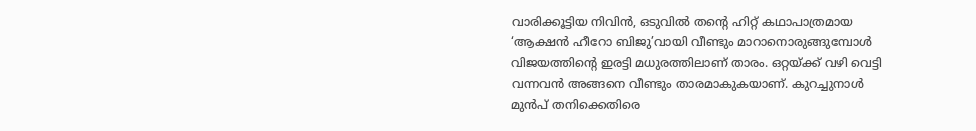വാരിക്കൂട്ടിയ നിവിന്‍, ഒടുവില്‍ തന്റെ ഹിറ്റ് കഥാപാത്രമായ ‘ആക്ഷന്‍ ഹീറോ ബിജു’വായി വീണ്ടും മാറാനൊരുങ്ങുമ്പോള്‍ വിജയത്തിന്റെ ഇരട്ടി മധുരത്തിലാണ് താരം. ഒറ്റയ്ക്ക് വഴി വെട്ടി വന്നവന്‍ അങ്ങനെ വീണ്ടും താരമാകുകയാണ്. കുറച്ചുനാള്‍ മുന്‍പ് തനിക്കെതിരെ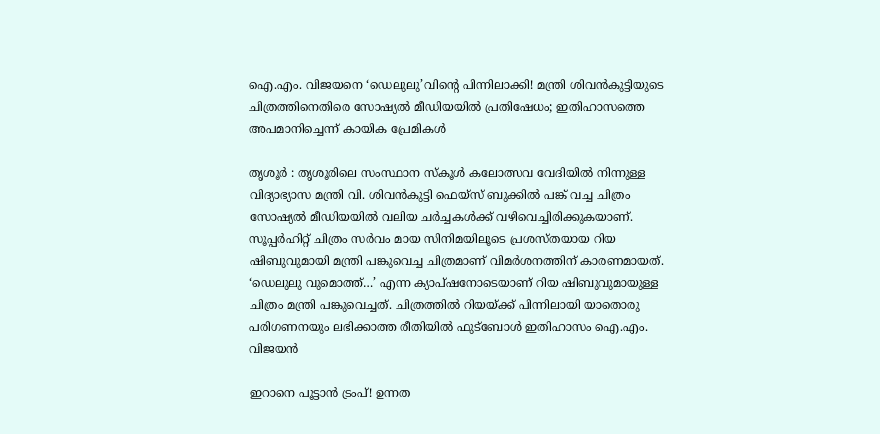ഐ.എം. വിജയനെ ‘ഡെലുലു’വിന്റെ പിന്നിലാക്കി! മന്ത്രി ശിവൻകുട്ടിയുടെ ചിത്രത്തിനെതിരെ സോഷ്യൽ മീഡിയയിൽ പ്രതിഷേധം; ഇതിഹാസത്തെ അപമാനിച്ചെന്ന് കായിക പ്രേമികൾ

തൃശൂര്‍ : തൃശൂരിലെ സംസ്ഥാന സ്‌കൂള്‍ കലോത്സവ വേദിയില്‍ നിന്നുള്ള വിദ്യാഭ്യാസ മന്ത്രി വി. ശിവന്‍കുട്ടി ഫെയ്‌സ് ബുക്കില്‍ പങ്ക് വച്ച ചിത്രം സോഷ്യല്‍ മീഡിയയില്‍ വലിയ ചര്‍ച്ചകള്‍ക്ക് വഴിവെച്ചിരിക്കുകയാണ്. സൂപ്പര്‍ഹിറ്റ് ചിത്രം സര്‍വം മായ സിനിമയിലൂടെ പ്രശസ്തയായ റിയ ഷിബുവുമായി മന്ത്രി പങ്കുവെച്ച ചിത്രമാണ് വിമര്‍ശനത്തിന് കാരണമായത്. ‘ഡെലുലു വുമൊത്ത്…’ എന്ന ക്യാപ്ഷനോടെയാണ് റിയ ഷിബുവുമായുള്ള ചിത്രം മന്ത്രി പങ്കുവെച്ചത്. ചിത്രത്തില്‍ റിയയ്ക്ക് പിന്നിലായി യാതൊരു പരിഗണനയും ലഭിക്കാത്ത രീതിയില്‍ ഫുട്‌ബോള്‍ ഇതിഹാസം ഐ.എം. വിജയന്‍

ഇറാനെ പൂട്ടാൻ ട്രംപ്! ഉന്നത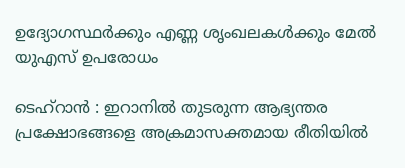ഉദ്യോഗസ്ഥർക്കും എണ്ണ ശൃംഖലകൾക്കും മേൽ യുഎസ് ഉപരോധം

ടെഹ്‌റാന്‍ : ഇറാനില്‍ തുടരുന്ന ആഭ്യന്തര പ്രക്ഷോഭങ്ങളെ അക്രമാസക്തമായ രീതിയില്‍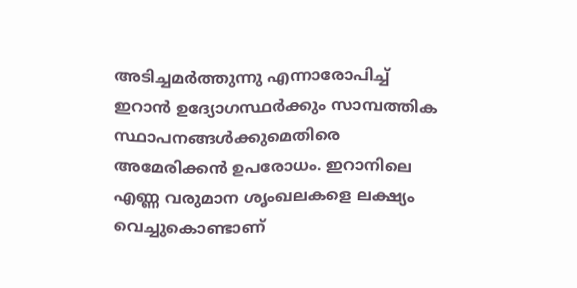അടിച്ചമര്‍ത്തുന്നു എന്നാരോപിച്ച് ഇറാന്‍ ഉദ്യോഗസ്ഥര്‍ക്കും സാമ്പത്തിക സ്ഥാപനങ്ങള്‍ക്കുമെതിരെ അമേരിക്കന്‍ ഉപരോധം. ഇറാനിലെ എണ്ണ വരുമാന ശൃംഖലകളെ ലക്ഷ്യം വെച്ചുകൊണ്ടാണ്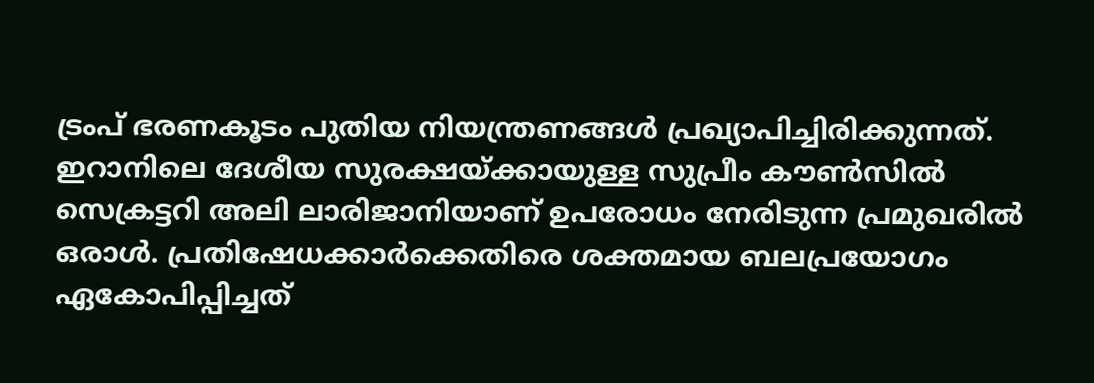ട്രംപ് ഭരണകൂടം പുതിയ നിയന്ത്രണങ്ങള്‍ പ്രഖ്യാപിച്ചിരിക്കുന്നത്. ഇറാനിലെ ദേശീയ സുരക്ഷയ്ക്കായുള്ള സുപ്രീം കൗണ്‍സില്‍ സെക്രട്ടറി അലി ലാരിജാനിയാണ് ഉപരോധം നേരിടുന്ന പ്രമുഖരില്‍ ഒരാള്‍. പ്രതിഷേധക്കാര്‍ക്കെതിരെ ശക്തമായ ബലപ്രയോഗം ഏകോപിപ്പിച്ചത്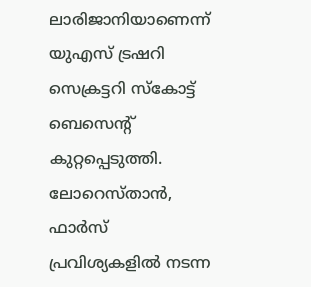ലാരിജാനിയാണെന്ന് യുഎസ് ട്രഷറി സെക്രട്ടറി സ്‌കോട്ട് ബെസെന്റ് കുറ്റപ്പെടുത്തി. ലോറെസ്താന്‍, ഫാര്‍സ് പ്രവിശ്യകളില്‍ നടന്ന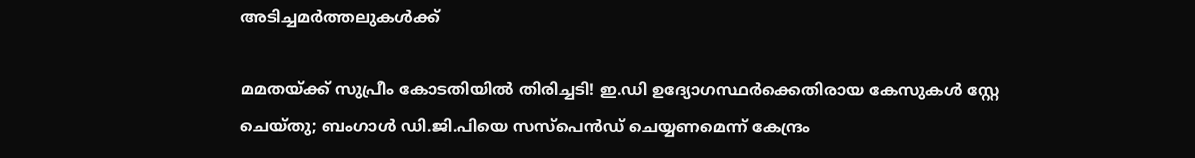അടിച്ചമര്‍ത്തലുകള്‍ക്ക്

മമതയ്ക്ക് സുപ്രീം കോടതിയില്‍ തിരിച്ചടി! ഇ.ഡി ഉദ്യോഗസ്ഥര്‍ക്കെതിരായ കേസുകള്‍ സ്റ്റേ ചെയ്തു; ബംഗാള്‍ ഡി.ജി.പിയെ സസ്‌പെന്‍ഡ് ചെയ്യണമെന്ന് കേന്ദ്രം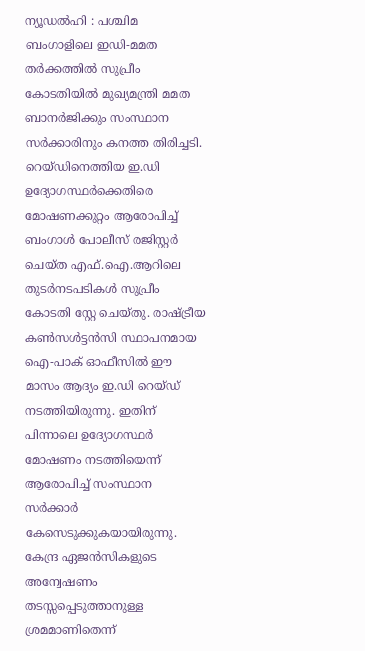ന്യൂഡല്‍ഹി : പശ്ചിമ ബംഗാളിലെ ഇഡി-മമത തര്‍ക്കത്തില്‍ സുപ്രീം കോടതിയില്‍ മുഖ്യമന്ത്രി മമത ബാനര്‍ജിക്കും സംസ്ഥാന സര്‍ക്കാരിനും കനത്ത തിരിച്ചടി. റെയ്ഡിനെത്തിയ ഇ.ഡി ഉദ്യോഗസ്ഥര്‍ക്കെതിരെ മോഷണക്കുറ്റം ആരോപിച്ച് ബംഗാള്‍ പോലീസ് രജിസ്റ്റര്‍ ചെയ്ത എഫ്.ഐ.ആറിലെ തുടര്‍നടപടികള്‍ സുപ്രീം കോടതി സ്റ്റേ ചെയ്തു. രാഷ്ട്രീയ കണ്‍സള്‍ട്ടന്‍സി സ്ഥാപനമായ ഐ-പാക് ഓഫീസില്‍ ഈ മാസം ആദ്യം ഇ.ഡി റെയ്ഡ് നടത്തിയിരുന്നു. ഇതിന് പിന്നാലെ ഉദ്യോഗസ്ഥര്‍ മോഷണം നടത്തിയെന്ന് ആരോപിച്ച് സംസ്ഥാന സര്‍ക്കാര്‍ കേസെടുക്കുകയായിരുന്നു. കേന്ദ്ര ഏജന്‍സികളുടെ അന്വേഷണം തടസ്സപ്പെടുത്താനുള്ള ശ്രമമാണിതെന്ന്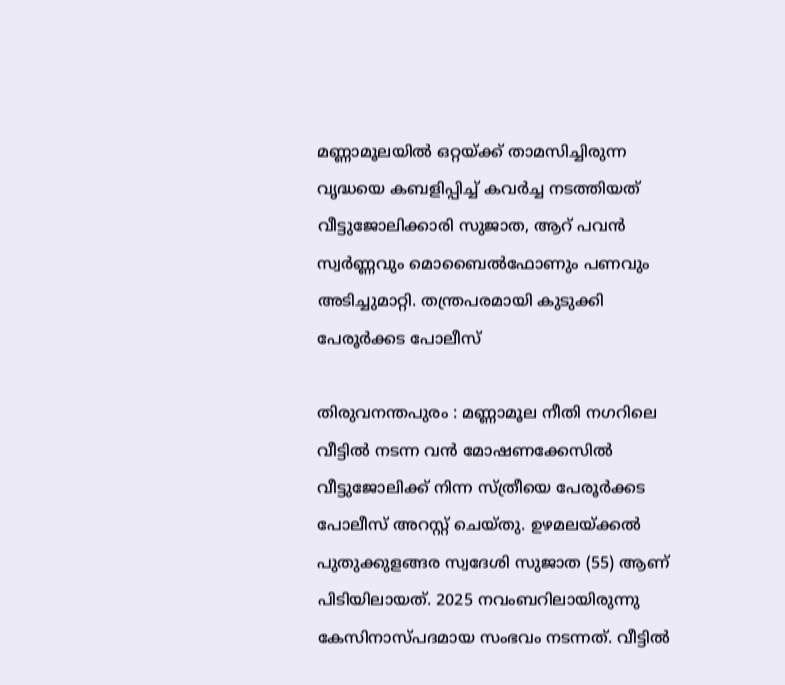മണ്ണാമൂലയില്‍ ഒറ്റയ്ക്ക് താമസിച്ചിരുന്ന വൃദ്ധയെ കബളിപ്പിച്ച് കവര്‍ച്ച നടത്തിയത് വീട്ടുജോലിക്കാരി സുജാത, ആറ് പവന്‍ സ്വര്‍ണ്ണവും മൊബൈല്‍ഫോണും പണവും അടിച്ചുമാറ്റി. തന്ത്രപരമായി കുടുക്കി പേരൂര്‍ക്കട പോലീസ്

തിരുവനന്തപുരം : മണ്ണാമൂല നീതി നഗറിലെ വീട്ടില്‍ നടന്ന വന്‍ മോഷണക്കേസില്‍ വീട്ടുജോലിക്ക് നിന്ന സ്ത്രീയെ പേരൂര്‍ക്കട പോലീസ് അറസ്റ്റ് ചെയ്തു. ഉഴമലയ്ക്കല്‍ പുതുക്കുളങ്ങര സ്വദേശി സുജാത (55) ആണ് പിടിയിലായത്. 2025 നവംബറിലായിരുന്നു കേസിനാസ്പദമായ സംഭവം നടന്നത്. വീട്ടില്‍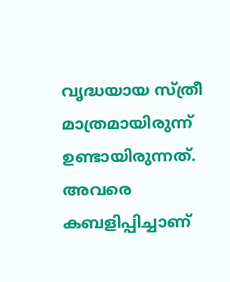വൃദ്ധയായ സ്ത്രീ മാത്രമായിരുന്ന് ഉണ്ടായിരുന്നത്. അവരെ കബളിപ്പിച്ചാണ്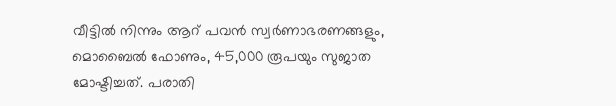വീട്ടില്‍ നിന്നും ആറ് പവന്‍ സ്വര്‍ണാഭരണങ്ങളും, മൊബൈല്‍ ഫോണും, 45,000 രൂപയും സുജാത മോഷ്ടിച്ചത്. പരാതി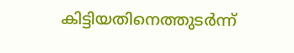കിട്ടിയതിനെത്തുടര്‍ന്ന്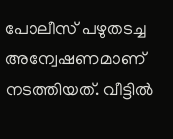പോലീസ് പഴുതടച്ച അന്വേഷണമാണ് നടത്തിയത്. വീട്ടില്‍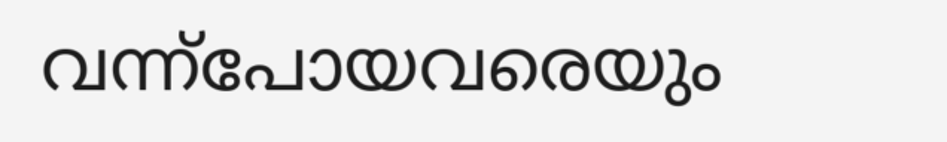വന്ന്‌പോയവരെയും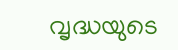വൃദ്ധയുടെ